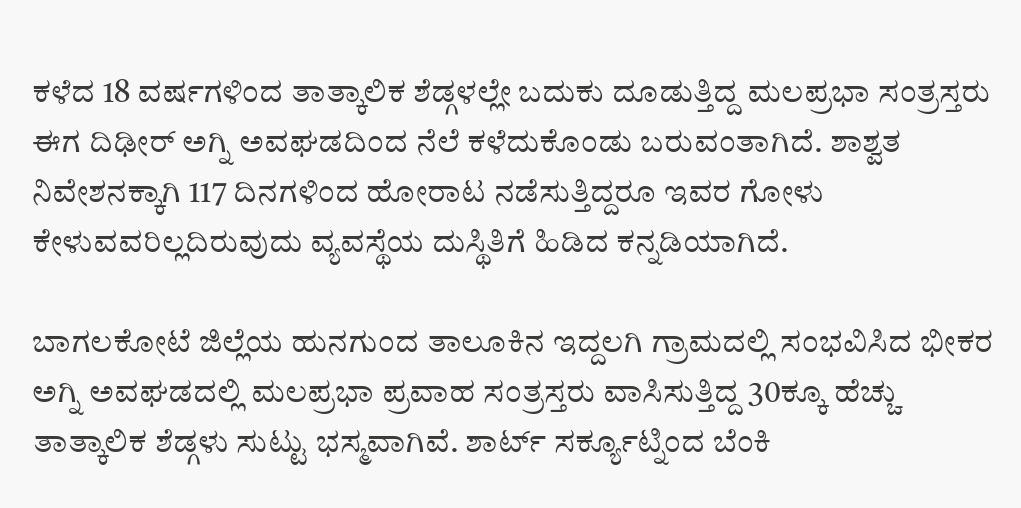ಕಳೆದ 18 ವರ್ಷಗಳಿಂದ ತಾತ್ಕಾಲಿಕ ಶೆಡ್ಗಳಲ್ಲೇ ಬದುಕು ದೂಡುತ್ತಿದ್ದ ಮಲಪ್ರಭಾ ಸಂತ್ರಸ್ತರು ಈಗ ದಿಢೀರ್ ಅಗ್ನಿ ಅವಘಡದಿಂದ ನೆಲೆ ಕಳೆದುಕೊಂಡು ಬರುವಂತಾಗಿದೆ. ಶಾಶ್ವತ ನಿವೇಶನಕ್ಕಾಗಿ 117 ದಿನಗಳಿಂದ ಹೋರಾಟ ನಡೆಸುತ್ತಿದ್ದರೂ ಇವರ ಗೋಳು ಕೇಳುವವರಿಲ್ಲದಿರುವುದು ವ್ಯವಸ್ಥೆಯ ದುಸ್ಥಿತಿಗೆ ಹಿಡಿದ ಕನ್ನಡಿಯಾಗಿದೆ.

ಬಾಗಲಕೋಟೆ ಜಿಲ್ಲೆಯ ಹುನಗುಂದ ತಾಲೂಕಿನ ಇದ್ದಲಗಿ ಗ್ರಾಮದಲ್ಲಿ ಸಂಭವಿಸಿದ ಭೀಕರ ಅಗ್ನಿ ಅವಘಡದಲ್ಲಿ ಮಲಪ್ರಭಾ ಪ್ರವಾಹ ಸಂತ್ರಸ್ತರು ವಾಸಿಸುತ್ತಿದ್ದ 30ಕ್ಕೂ ಹೆಚ್ಚು ತಾತ್ಕಾಲಿಕ ಶೆಡ್ಗಳು ಸುಟ್ಟು ಭಸ್ಮವಾಗಿವೆ. ಶಾರ್ಟ್ ಸರ್ಕ್ಯೂಟ್ನಿಂದ ಬೆಂಕಿ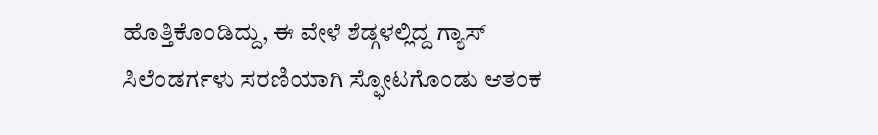ಹೊತ್ತಿಕೊಂಡಿದ್ದು, ಈ ವೇಳೆ ಶೆಡ್ಗಳಲ್ಲಿದ್ದ ಗ್ಯಾಸ್ ಸಿಲೆಂಡರ್ಗಳು ಸರಣಿಯಾಗಿ ಸ್ಫೋಟಗೊಂಡು ಆತಂಕ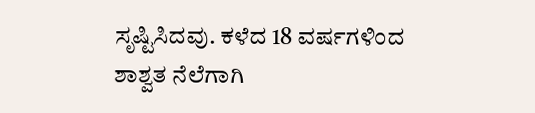ಸೃಷ್ಟಿಸಿದವು. ಕಳೆದ 18 ವರ್ಷಗಳಿಂದ ಶಾಶ್ವತ ನೆಲೆಗಾಗಿ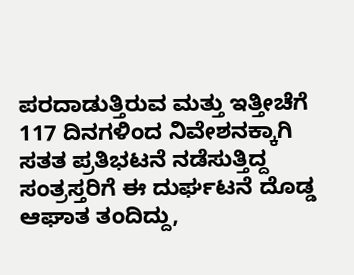ಪರದಾಡುತ್ತಿರುವ ಮತ್ತು ಇತ್ತೀಚೆಗೆ 117 ದಿನಗಳಿಂದ ನಿವೇಶನಕ್ಕಾಗಿ ಸತತ ಪ್ರತಿಭಟನೆ ನಡೆಸುತ್ತಿದ್ದ ಸಂತ್ರಸ್ತರಿಗೆ ಈ ದುರ್ಘಟನೆ ದೊಡ್ಡ ಆಘಾತ ತಂದಿದ್ದು,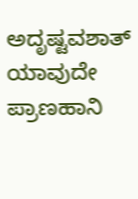ಅದೃಷ್ಟವಶಾತ್ ಯಾವುದೇ ಪ್ರಾಣಹಾನಿ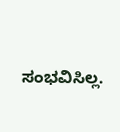ಸಂಭವಿಸಿಲ್ಲ.